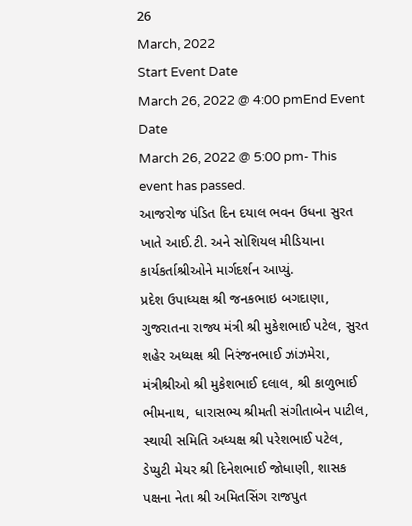26
March, 2022
Start Event Date
March 26, 2022 @ 4:00 pmEnd Event Date
March 26, 2022 @ 5:00 pm- This event has passed.
આજરોજ પંડિત દિન દયાલ ભવન ઉધના સુરત ખાતે આઈ.ટી. અને સોશિયલ મીડિયાના કાર્યકર્તાશ્રીઓને માર્ગદર્શન આપ્યું.
પ્રદેશ ઉપાધ્યક્ષ શ્રી જનકભાઇ બગદાણા, ગુજરાતના રાજ્ય મંત્રી શ્રી મુકેશભાઈ પટેલ, સુરત શહેર અધ્યક્ષ શ્રી નિરંજનભાઈ ઝાંઝમેરા, મંત્રીશ્રીઓ શ્રી મુકેશભાઈ દલાલ, શ્રી કાળુભાઈ ભીમનાથ, ધારાસભ્ય શ્રીમતી સંગીતાબેન પાટીલ, સ્થાયી સમિતિ અધ્યક્ષ શ્રી પરેશભાઈ પટેલ, ડેપ્યુટી મેયર શ્રી દિનેશભાઈ જોધાણી, શાસક પક્ષના નેતા શ્રી અમિતસિંગ રાજપુત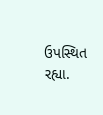ઉપસ્થિત રહ્યા.